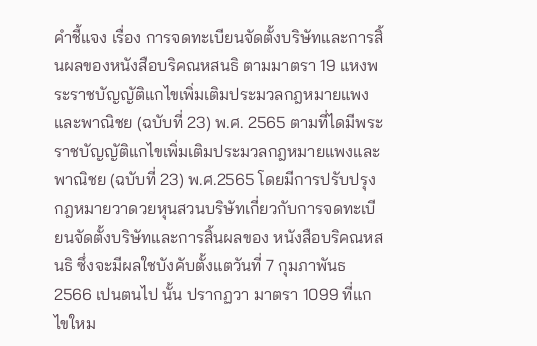คำชี้แจง เรื่อง การจดทะเบียนจัดตั้งบริษัทและการสิ้นผลของหนังสือบริคณหสนธิ ตามมาตรา 19 แหงพระราชบัญญัติแกไขเพิ่มเติมประมวลกฎหมายแพงและพาณิชย (ฉบับที่ 23) พ.ศ. 2565 ตามที่ไดมีพระราชบัญญัติแกไขเพิ่มเติมประมวลกฎหมายแพงและพาณิชย (ฉบับที่ 23) พ.ศ.2565 โดยมีการปรับปรุงกฎหมายวาดวยหุนสวนบริษัทเกี่ยวกับการจดทะเบียนจัดตั้งบริษัทและการสิ้นผลของ หนังสือบริคณหสนธิ ซึ่งจะมีผลใชบังคับตั้งแตวันที่ 7 กุมภาพันธ 2566 เปนตนไป นั้น ปรากฏวา มาตรา 1099 ที่แกไขใหม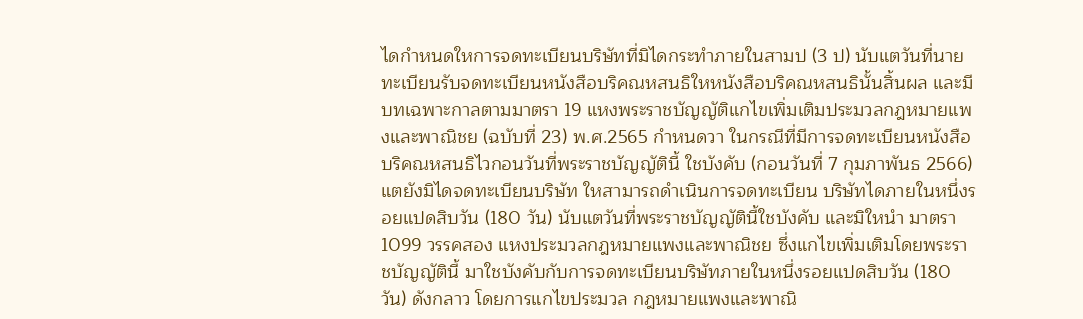ไดกำหนดใหการจดทะเบียนบริษัทที่มิไดกระทำภายในสามป (3 ป) นับแตวันที่นายทะเบียนรับจดทะเบียนหนังสือบริคณหสนธิใหหนังสือบริคณหสนธินั้นสิ้นผล และมีบทเฉพาะกาลตามมาตรา 19 แหงพระราชบัญญัติแกไขเพิ่มเติมประมวลกฎหมายแพงและพาณิชย (ฉบับที่ 23) พ.ศ.2565 กำหนดวา ในกรณีที่มีการจดทะเบียนหนังสือบริคณหสนธิไวกอนวันที่พระราชบัญญัตินี้ ใชบังคับ (กอนวันที่ 7 กุมภาพันธ 2566) แตยังมิไดจดทะเบียนบริษัท ใหสามารถดำเนินการจดทะเบียน บริษัทไดภายในหนึ่งรอยแปดสิบวัน (180 วัน) นับแตวันที่พระราชบัญญัตินี้ใชบังคับ และมิใหนำ มาตรา 1099 วรรคสอง แหงประมวลกฎหมายแพงและพาณิชย ซึ่งแกไขเพิ่มเติมโดยพระราชบัญญัตินี้ มาใชบังคับกับการจดทะเบียนบริษัทภายในหนึ่งรอยแปดสิบวัน (180 วัน) ดังกลาว โดยการแกไขประมวล กฎหมายแพงและพาณิ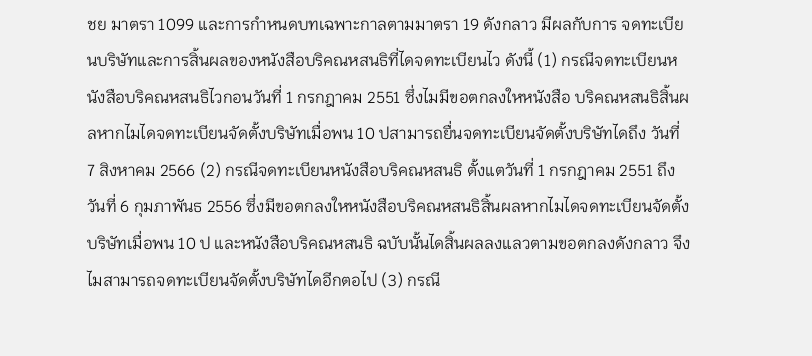ชย มาตรา 1099 และการกำหนดบทเฉพาะกาลตามมาตรา 19 ดังกลาว มีผลกับการ จดทะเบียนบริษัทและการสิ้นผลของหนังสือบริคณหสนธิที่ไดจดทะเบียนไว ดังนี้ (1) กรณีจดทะเบียนหนังสือบริคณหสนธิไวกอนวันที่ 1 กรกฎาคม 2551 ซึ่งไมมีขอตกลงใหหนังสือ บริคณหสนธิสิ้นผลหากไมไดจดทะเบียนจัดตั้งบริษัทเมื่อพน 10 ปสามารถยื่นจดทะเบียนจัดตั้งบริษัทไดถึง วันที่ 7 สิงหาคม 2566 (2) กรณีจดทะเบียนหนังสือบริคณหสนธิ ตั้งแตวันที่ 1 กรกฎาคม 2551 ถึง วันที่ 6 กุมภาพันธ 2556 ซึ่งมีขอตกลงใหหนังสือบริคณหสนธิสิ้นผลหากไมไดจดทะเบียนจัดตั้งบริษัทเมื่อพน 10 ป และหนังสือบริคณหสนธิ ฉบับนั้นไดสิ้นผลลงแลวตามขอตกลงดังกลาว จึงไมสามารถจดทะเบียนจัดตั้งบริษัทไดอีกตอไป (3) กรณี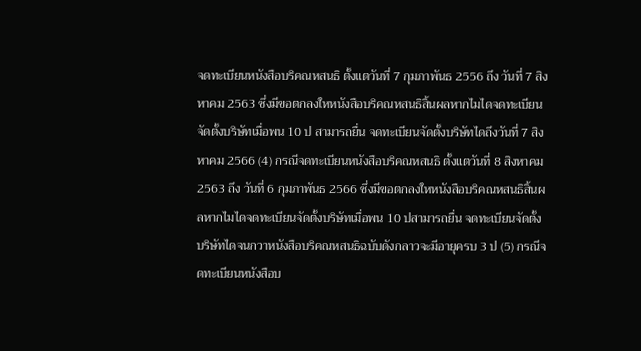จดทะเบียนหนังสือบริคณหสนธิ ตั้งแตวันที่ 7 กุมภาพันธ 2556 ถึง วันที่ 7 สิงหาคม 2563 ซึ่งมีขอตกลงใหหนังสือบริคณหสนธิสิ้นผลหากไมไดจดทะเบียนจัดตั้งบริษัทเมื่อพน 10 ป สามารถยื่น จดทะเบียนจัดตั้งบริษัทไดถึงวันที่ 7 สิงหาคม 2566 (4) กรณีจดทะเบียนหนังสือบริคณหสนธิ ตั้งแตวันที่ 8 สิงหาคม 2563 ถึง วันที่ 6 กุมภาพันธ 2566 ซึ่งมีขอตกลงใหหนังสือบริคณหสนธิสิ้นผลหากไมไดจดทะเบียนจัดตั้งบริษัทเมื่อพน 10 ปสามารถยื่น จดทะเบียนจัดตั้งบริษัทไดจนกวาหนังสือบริคณหสนธิฉบับดังกลาวจะมีอายุครบ 3 ป (5) กรณีจดทะเบียนหนังสือบ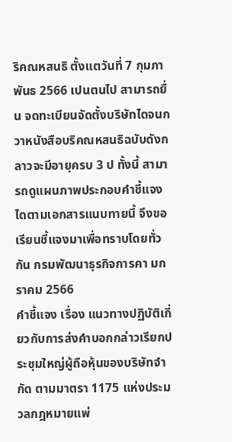ริคณหสนธิ ตั้งแตวันที่ 7 กุมภาพันธ 2566 เปนตนไป สามารถยื่น จดทะเบียนจัดตั้งบริษัทไดจนกวาหนังสือบริคณหสนธิฉบับดังกลาวจะมีอายุครบ 3 ป ทั้งนี้ สามารถดูแผนภาพประกอบคำชี้แจงไดตามเอกสารแนบทายนี้ จึงขอเรียนชี้แจงมาเพื่อทราบโดยทั่วกัน กรมพัฒนาธุรกิจการคา มกราคม 2566
คำชี้แจง เรื่อง แนวทางปฏิบัติเกี่ยวกับการส่งคำบอกกล่าวเรียกประชุมใหญ่ผู้ถือหุ้นของบริษัทจำกัด ตามมาตรา 1175 แห่งประมวลกฎหมายแพ่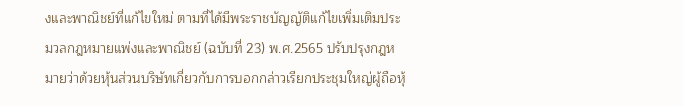งและพาณิชย์ที่แก้ไขใหม่ ตามที่ได้มีพระราชบัญญัติแก้ไขเพิ่มเติมประมวลกฎหมายแพ่งและพาณิชย์ (ฉบับที่ 23) พ.ศ.2565 ปรับปรุงกฎหมายว่าด้วยหุ้นส่วนบริษัทเกี่ยวกับการบอกกล่าวเรียกประชุมใหญ่ผู้ถือหุ้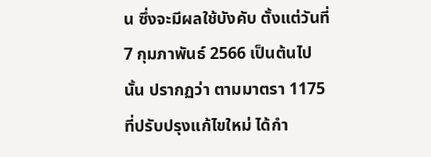น ซึ่งจะมีผลใช้บังคับ ตั้งแต่วันที่ 7 กุมภาพันธ์ 2566 เป็นต้นไป นั้น ปรากฏว่า ตามมาตรา 1175 ที่ปรับปรุงแก้ไขใหม่ ได้กำ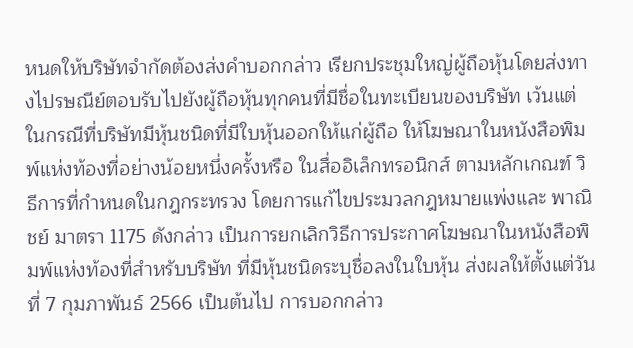หนดให้บริษัทจำกัดต้องส่งคำบอกกล่าว เรียกประชุมใหญ่ผู้ถือหุ้นโดยส่งทางไปรษณีย์ตอบรับไปยังผู้ถือหุ้นทุกคนที่มีชื่อในทะเบียนของบริษัท เว้นแต่ ในกรณีที่บริษัทมีหุ้นชนิดที่มีใบหุ้นออกให้แก่ผู้ถือ ให้โฆษณาในหนังสือพิมพ์แห่งท้องที่อย่างน้อยหนึ่งครั้งหรือ ในสื่ออิเล็กทรอนิกส์ ตามหลักเกณฑ์ วิธีการที่กำหนดในกฎกระทรวง โดยการแก้ไขประมวลกฎหมายแพ่งและ พาณิชย์ มาตรา 1175 ดังกล่าว เป็นการยกเลิกวิธีการประกาศโฆษณาในหนังสือพิมพ์แห่งท้องที่สำหรับบริษัท ที่มีหุ้นชนิดระบุชื่อลงในใบหุ้น ส่งผลให้ตั้งแต่วันที่ 7 กุมภาพันธ์ 2566 เป็นต้นไป การบอกกล่าว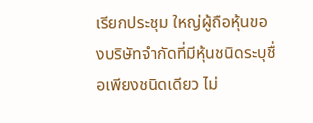เรียกประชุม ใหญ่ผู้ถือหุ้นของบริษัทจำกัดที่มีหุ้นชนิดระบุชื่อเพียงชนิดเดียว ไม่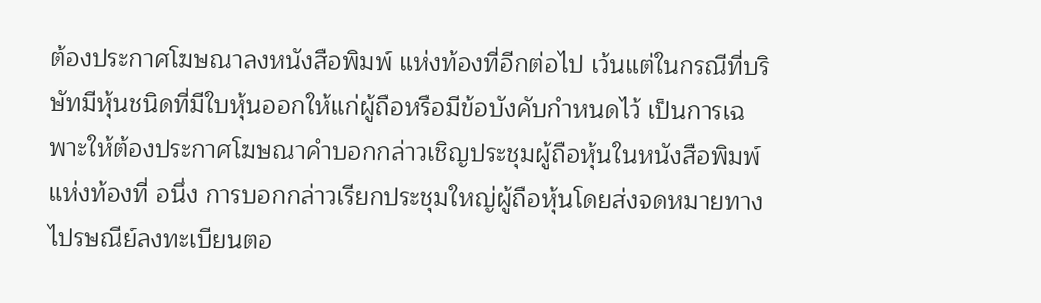ต้องประกาศโฆษณาลงหนังสือพิมพ์ แห่งท้องที่อีกต่อไป เว้นแต่ในกรณีที่บริษัทมีหุ้นชนิดที่มีใบหุ้นออกให้แก่ผู้ถือหรือมีข้อบังคับกำหนดไว้ เป็นการเฉพาะให้ต้องประกาศโฆษณาคำบอกกล่าวเชิญประชุมผู้ถือหุ้นในหนังสือพิมพ์แห่งท้องที่ อนึ่ง การบอกกล่าวเรียกประชุมใหญ่ผู้ถือหุ้นโดยส่งจดหมายทางไปรษณีย์ลงทะเบียนตอ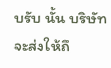บรับ นั้น บริษัท จะส่งให้ถึ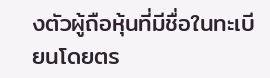งตัวผู้ถือหุ้นที่มีชื่อในทะเบียนโดยตร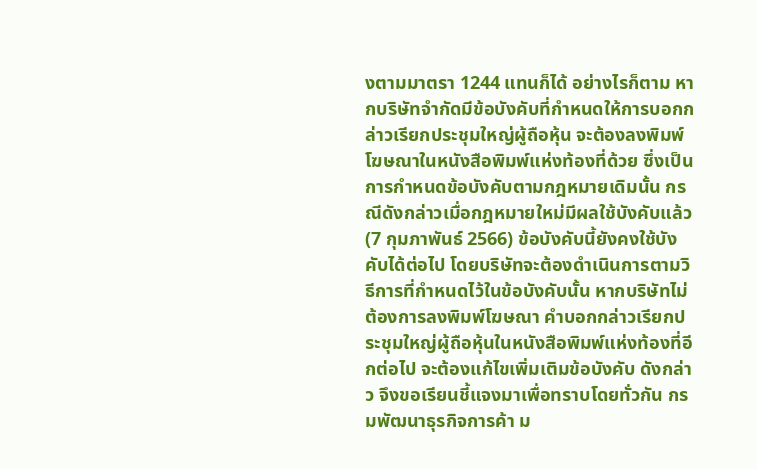งตามมาตรา 1244 แทนก็ได้ อย่างไรก็ตาม หากบริษัทจำกัดมีข้อบังคับที่กำหนดให้การบอกกล่าวเรียกประชุมใหญ่ผู้ถือหุ้น จะต้องลงพิมพ์โฆษณาในหนังสือพิมพ์แห่งท้องที่ด้วย ซึ่งเป็นการกำหนดข้อบังคับตามกฎหมายเดิมนั้น กรณีดังกล่าวเมื่อกฎหมายใหม่มีผลใช้บังคับแล้ว (7 กุมภาพันธ์ 2566) ข้อบังคับนี้ยังคงใช้บังคับได้ต่อไป โดยบริษัทจะต้องดำเนินการตามวิธีการที่กำหนดไว้ในข้อบังคับนั้น หากบริษัทไม่ต้องการลงพิมพ์โฆษณา คำบอกกล่าวเรียกประชุมใหญ่ผู้ถือหุ้นในหนังสือพิมพ์แห่งท้องที่อีกต่อไป จะต้องแก้ไขเพิ่มเติมข้อบังคับ ดังกล่าว จึงขอเรียนชี้แจงมาเพื่อทราบโดยทั่วกัน กรมพัฒนาธุรกิจการค้า ม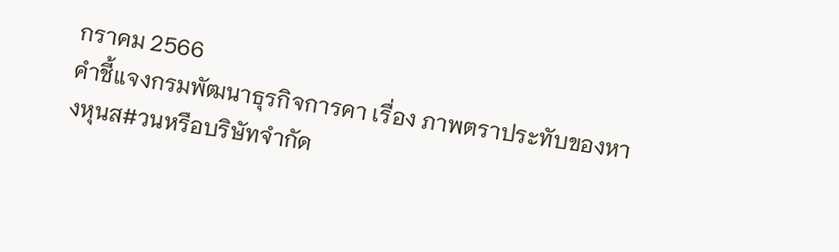กราคม 2566
คําชี้แจงกรมพัฒนาธุรกิจการคา เรื่อง ภาพตราประทับของหางหุนส#วนหรือบริษัทจํากัด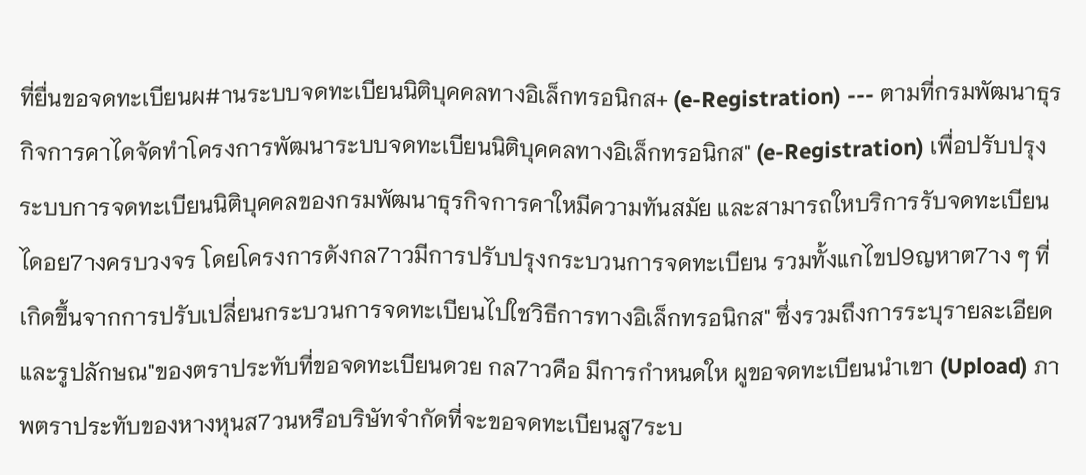ที่ยื่นขอจดทะเบียนผ#านระบบจดทะเบียนนิติบุคคลทางอิเล็กทรอนิกส+ (e-Registration) --- ตามที่กรมพัฒนาธุรกิจการคาไดจัดทําโครงการพัฒนาระบบจดทะเบียนนิติบุคคลทางอิเล็กทรอนิกส" (e-Registration) เพื่อปรับปรุงระบบการจดทะเบียนนิติบุคคลของกรมพัฒนาธุรกิจการคาใหมีความทันสมัย และสามารถใหบริการรับจดทะเบียนไดอย7างครบวงจร โดยโครงการดังกล7าวมีการปรับปรุงกระบวนการจดทะเบียน รวมทั้งแกไขป9ญหาต7าง ๆ ที่เกิดขึ้นจากการปรับเปลี่ยนกระบวนการจดทะเบียนไปใชวิธีการทางอิเล็กทรอนิกส" ซึ่งรวมถึงการระบุรายละเอียดและรูปลักษณ"ของตราประทับที่ขอจดทะเบียนดวย กล7าวคือ มีการกําหนดให ผูขอจดทะเบียนนําเขา (Upload) ภาพตราประทับของหางหุนส7วนหรือบริษัทจํากัดที่จะขอจดทะเบียนสู7ระบ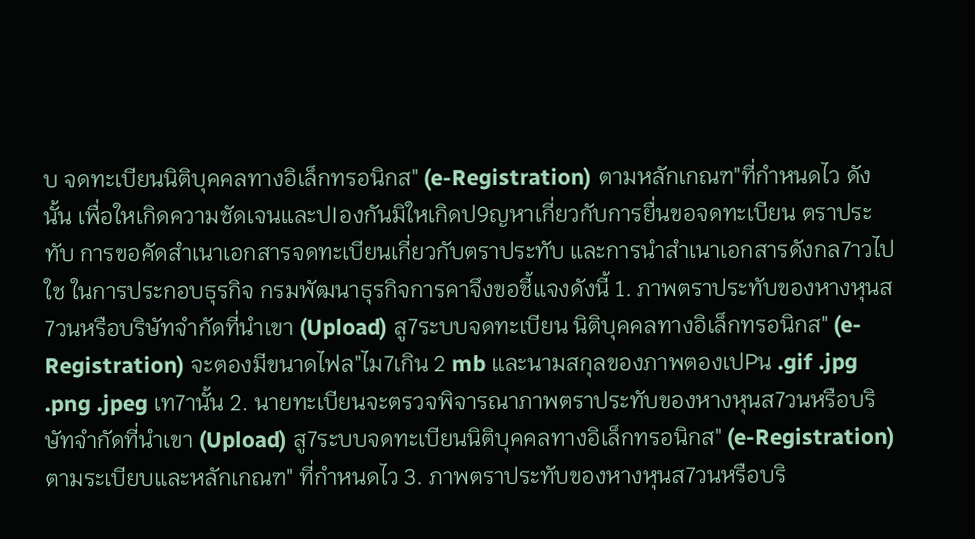บ จดทะเบียนนิติบุคคลทางอิเล็กทรอนิกส" (e-Registration) ตามหลักเกณฑ"ที่กําหนดไว ดังนั้น เพื่อใหเกิดความชัดเจนและปIองกันมิใหเกิดป9ญหาเกี่ยวกับการยื่นขอจดทะเบียน ตราประทับ การขอคัดสําเนาเอกสารจดทะเบียนเกี่ยวกับตราประทับ และการนําสําเนาเอกสารดังกล7าวไปใช ในการประกอบธุรกิจ กรมพัฒนาธุรกิจการคาจึงขอชี้แจงดังนี้ 1. ภาพตราประทับของหางหุนส7วนหรือบริษัทจํากัดที่นําเขา (Upload) สู7ระบบจดทะเบียน นิติบุคคลทางอิเล็กทรอนิกส" (e-Registration) จะตองมีขนาดไฟล"ไม7เกิน 2 mb และนามสกุลของภาพตองเปPน .gif .jpg .png .jpeg เท7านั้น 2. นายทะเบียนจะตรวจพิจารณาภาพตราประทับของหางหุนส7วนหรือบริษัทจํากัดที่นําเขา (Upload) สู7ระบบจดทะเบียนนิติบุคคลทางอิเล็กทรอนิกส" (e-Registration) ตามระเบียบและหลักเกณฑ" ที่กําหนดไว 3. ภาพตราประทับของหางหุนส7วนหรือบริ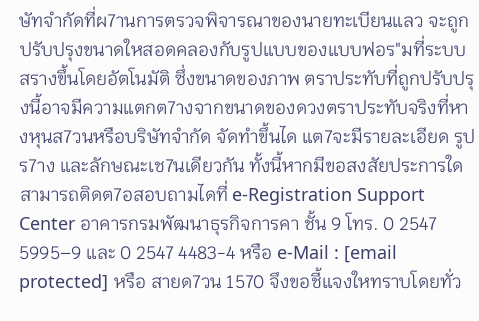ษัทจํากัดที่ผ7านการตรวจพิจารณาของนายทะเบียนแลว จะถูกปรับปรุงขนาดใหสอดคลองกับรูปแบบของแบบฟอร"มที่ระบบสรางขึ้นโดยอัตโนมัติ ซึ่งขนาดของภาพ ตราประทับที่ถูกปรับปรุงนี้อาจมีความแตกต7างจากขนาดของดวงตราประทับจริงที่หางหุนส7วนหรือบริษัทจํากัด จัดทําขึ้นได แต7จะมีรายละเอียด รูปร7าง และลักษณะเช7นเดียวกัน ทั้งนี้หากมีขอสงสัยประการใดสามารถติดต7อสอบถามไดที่ e-Registration Support Center อาคารกรมพัฒนาธุรกิจการคา ชั้น 9 โทร. 0 2547 5995–9 และ 0 2547 4483-4 หรือ e-Mail : [email protected] หรือ สายด7วน 1570 จึงขอชี้แจงใหทราบโดยทั่ว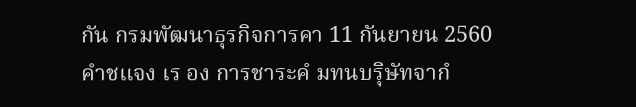กัน กรมพัฒนาธุรกิจการคา 11 กันยายน 2560
คําชแจง เร อง การชาระคํ มทนบรุิษัทจากํ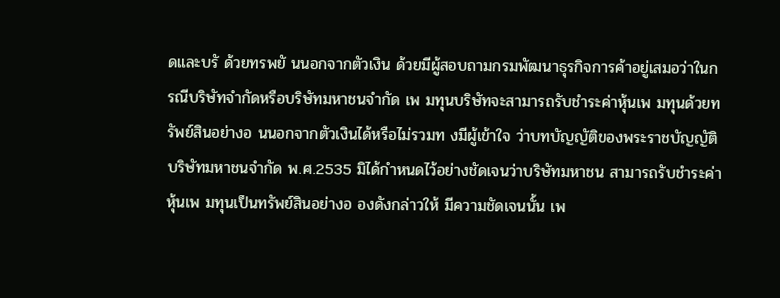ดและบรั ด้วยทรพยั นนอกจากตัวเงิน ด้วยมีผู้สอบถามกรมพัฒนาธุรกิจการค้าอยู่เสมอว่าในกรณีบริษัทจํากัดหรือบริษัทมหาชนจํากัด เพ มทุนบริษัทจะสามารถรับชําระค่าหุ้นเพ มทุนด้วยทรัพย์สินอย่างอ นนอกจากตัวเงินได้หรือไม่รวมท งมีผู้เข้าใจ ว่าบทบัญญัติของพระราชบัญญัติบริษัทมหาชนจํากัด พ.ศ.2535 มิได้กําหนดไว้อย่างชัดเจนว่าบริษัทมหาชน สามารถรับชําระค่าหุ้นเพ มทุนเป็นทรัพย์สินอย่างอ องดังกล่าวให้ มีความชัดเจนนั้น เพ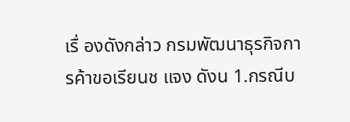เรื่ องดังกล่าว กรมพัฒนาธุรกิจการค้าขอเรียนช แจง ดังน 1.กรณีบ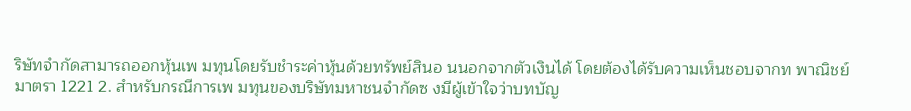ริษัทจํากัดสามารถออกหุ้นเพ มทุนโดยรับชําระค่าหุ้นด้วยทรัพย์สินอ นนอกจากตัวเงินได้ โดยต้องได้รับความเห็นชอบจากท พาณิชย์มาตรา 1221 2. สําหรับกรณีการเพ มทุนของบริษัทมหาชนจํากัดซ งมีผู้เข้าใจว่าบทบัญ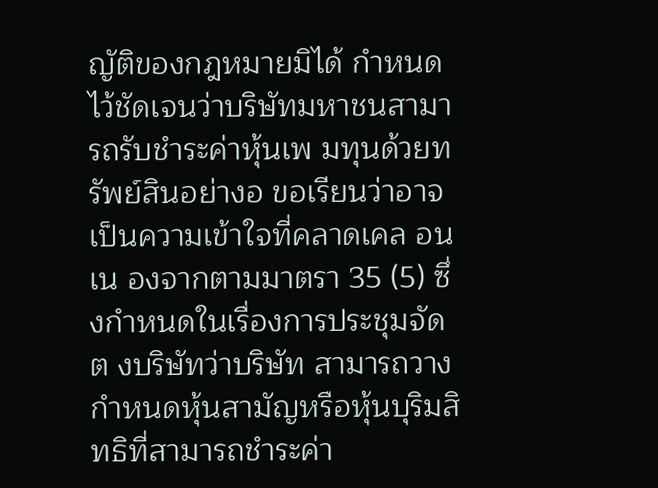ญัติของกฎหมายมิได้ กําหนดไว้ชัดเจนว่าบริษัทมหาชนสามารถรับชําระค่าหุ้นเพ มทุนด้วยทรัพย์สินอย่างอ ขอเรียนว่าอาจ เป็นความเข้าใจที่คลาดเคล อน เน องจากตามมาตรา 35 (5) ซึ่งกําหนดในเรื่องการประชุมจัดต งบริษัทว่าบริษัท สามารถวางกําหนดหุ้นสามัญหรือหุ้นบุริมสิทธิที่สามารถชําระค่า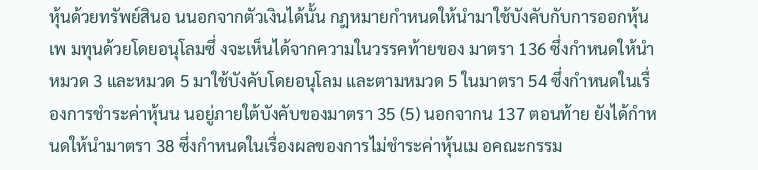หุ้นด้วยทรัพย์สินอ นนอกจากตัวเงินได้นั้น กฎหมายกําหนดให้นํามาใช้บังคับกับการออกหุ้นเพ มทุนด้วยโดยอนุโลมซึ่ งจะเห็นได้จากความในวรรคท้ายของ มาตรา 136 ซึ่งกําหนดให้นําหมวด 3 และหมวด 5 มาใช้บังคับโดยอนุโลม และตามหมวด 5 ในมาตรา 54 ซึ่งกําหนดในเรื่ องการชําระค่าหุ้นน นอยู่ภายใต้บังคับของมาตรา 35 (5) นอกจากน 137 ตอนท้าย ยังได้กําหนดให้นํามาตรา 38 ซึ่งกําหนดในเรื่องผลของการไม่ชําระค่าหุ้นเม อคณะกรรม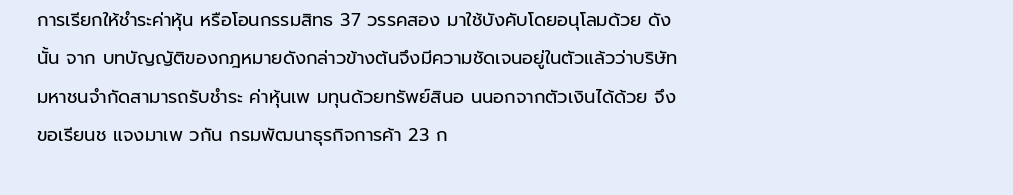การเรียกให้ชําระค่าหุ้น หรือโอนกรรมสิทธ 37 วรรคสอง มาใช้บังคับโดยอนุโลมด้วย ดังนั้น จาก บทบัญญัติของกฎหมายดังกล่าวข้างต้นจึงมีความชัดเจนอยู่ในตัวแล้วว่าบริษัทมหาชนจํากัดสามารถรับชําระ ค่าหุ้นเพ มทุนด้วยทรัพย์สินอ นนอกจากตัวเงินได้ด้วย จึงขอเรียนช แจงมาเพ วกัน กรมพัฒนาธุรกิจการค้า 23 ก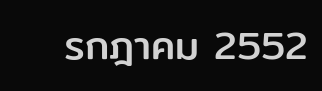รกฎาคม 2552